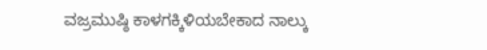ವಜ್ರಮುಷ್ಠಿ ಕಾಳಗಕ್ಕಿಳಿಯಬೇಕಾದ ನಾಲ್ಕು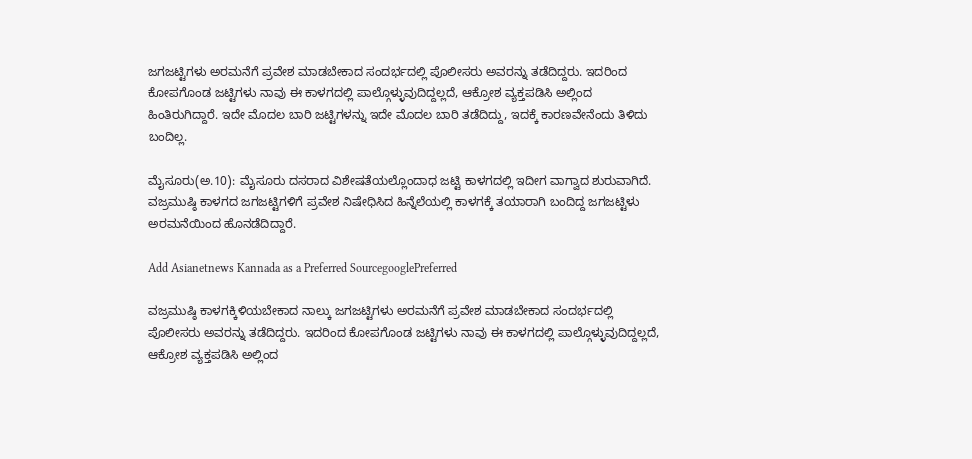ಜಗಜಟ್ಟಿಗಳು ಅರಮನೆಗೆ ಪ್ರವೇಶ ಮಾಡಬೇಕಾದ ಸಂದರ್ಭದಲ್ಲಿ ಪೊಲೀಸರು ಅವರನ್ನು ತಡೆದಿದ್ದರು. ಇದರಿಂದ ಕೋಪಗೊಂಡ ಜಟ್ಟಿಗಳು ನಾವು ಈ ಕಾಳಗದಲ್ಲಿ ಪಾಲ್ಗೊಳ್ಳುವುದಿದ್ದಲ್ಲದೆ, ಆಕ್ರೋಶ ವ್ಯಕ್ತಪಡಿಸಿ ಅಲ್ಲಿಂದ ಹಿಂತಿರುಗಿದ್ದಾರೆ. ಇದೇ ಮೊದಲ ಬಾರಿ ಜಟ್ಟಿಗಳನ್ನು ಇದೇ ಮೊದಲ ಬಾರಿ ತಡೆದಿದ್ದು, ಇದಕ್ಕೆ ಕಾರಣವೇನೆಂದು ತಿಳಿದು ಬಂದಿಲ್ಲ.

ಮೈಸೂರು(ಅ.10): ಮೈಸೂರು ದಸರಾದ ವಿಶೇಷತೆಯಲ್ಲೊಂದಾಧ ಜಟ್ಟಿ ಕಾಳಗದಲ್ಲಿ ಇದೀಗ ವಾಗ್ವಾದ ಶುರುವಾಗಿದೆ. ವಜ್ರಮುಷ್ಠಿ ಕಾಳಗದ ಜಗಜಟ್ಟಿಗಳಿಗೆ ಪ್ರವೇಶ ನಿಷೇಧಿಸಿದ ಹಿನ್ನೆಲೆಯಲ್ಲಿ ಕಾಳಗಕ್ಕೆ ತಯಾರಾಗಿ ಬಂದಿದ್ದ ಜಗಜಟ್ಟಿಳು ಅರಮನೆಯಿಂದ ಹೊನಡೆದಿದ್ದಾರೆ.

Add Asianetnews Kannada as a Preferred SourcegooglePreferred

ವಜ್ರಮುಷ್ಠಿ ಕಾಳಗಕ್ಕಿಳಿಯಬೇಕಾದ ನಾಲ್ಕು ಜಗಜಟ್ಟಿಗಳು ಅರಮನೆಗೆ ಪ್ರವೇಶ ಮಾಡಬೇಕಾದ ಸಂದರ್ಭದಲ್ಲಿ ಪೊಲೀಸರು ಅವರನ್ನು ತಡೆದಿದ್ದರು. ಇದರಿಂದ ಕೋಪಗೊಂಡ ಜಟ್ಟಿಗಳು ನಾವು ಈ ಕಾಳಗದಲ್ಲಿ ಪಾಲ್ಗೊಳ್ಳುವುದಿದ್ದಲ್ಲದೆ, ಆಕ್ರೋಶ ವ್ಯಕ್ತಪಡಿಸಿ ಅಲ್ಲಿಂದ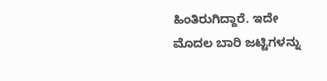ಹಿಂತಿರುಗಿದ್ದಾರೆ. ಇದೇ ಮೊದಲ ಬಾರಿ ಜಟ್ಟಿಗಳನ್ನು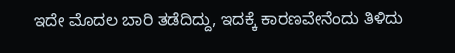ಇದೇ ಮೊದಲ ಬಾರಿ ತಡೆದಿದ್ದು, ಇದಕ್ಕೆ ಕಾರಣವೇನೆಂದು ತಿಳಿದು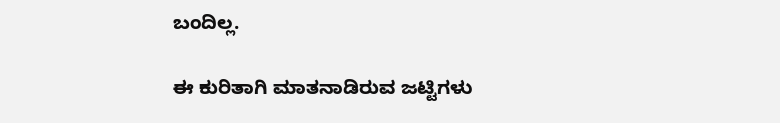ಬಂದಿಲ್ಲ.

ಈ ಕುರಿತಾಗಿ ಮಾತನಾಡಿರುವ ಜಟ್ಟಿಗಳು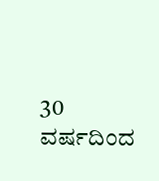30 ವರ್ಷದಿಂದ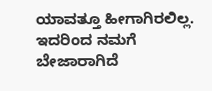ಯಾವತ್ತೂ ಹೀಗಾಗಿರಲಿಲ್ಲ. ಇದರಿಂದ ನಮಗೆ ಬೇಜಾರಾಗಿದೆ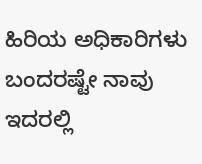ಹಿರಿಯ ಅಧಿಕಾರಿಗಳು ಬಂದರಷ್ಟೇ ನಾವು ಇದರಲ್ಲಿ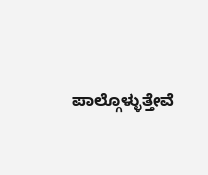ಪಾಲ್ಗೊಳ್ಳುತ್ತೇವೆ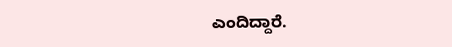ಎಂದಿದ್ದಾರೆ.